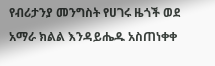የብሪታንያ መንግስት የሀገሩ ዜጎች ወደ አማራ ክልል እንዳይሔዱ አስጠነቀቀ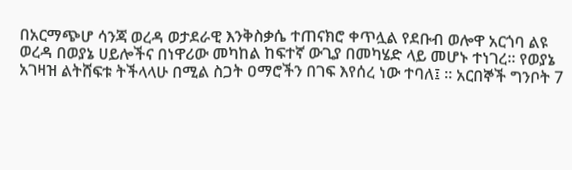በአርማጭሆ ሳንጃ ወረዳ ወታደራዊ እንቅስቃሴ ተጠናክሮ ቀጥሏል የደቡብ ወሎዋ አርጎባ ልዩ ወረዳ በወያኔ ሀይሎችና በነዋሪው መካከል ከፍተኛ ውጊያ በመካሄድ ላይ መሆኑ ተነገረ፡፡ የወያኔ አገዛዝ ልትሸፍቱ ትችላላሁ በሚል ስጋት ዐማሮችን በገፍ እየሰረ ነው ተባለ፤ ። አርበኞች ግንቦት 7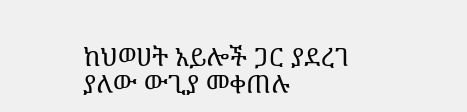ከህወሀት አይሎች ጋር ያደረገ ያለው ውጊያ መቀጠሉ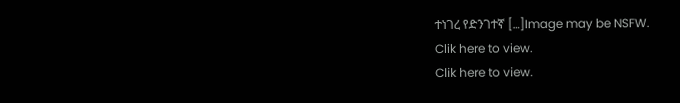ተነገረ የድንገተኛ […]Image may be NSFW.
Clik here to view.
Clik here to view.